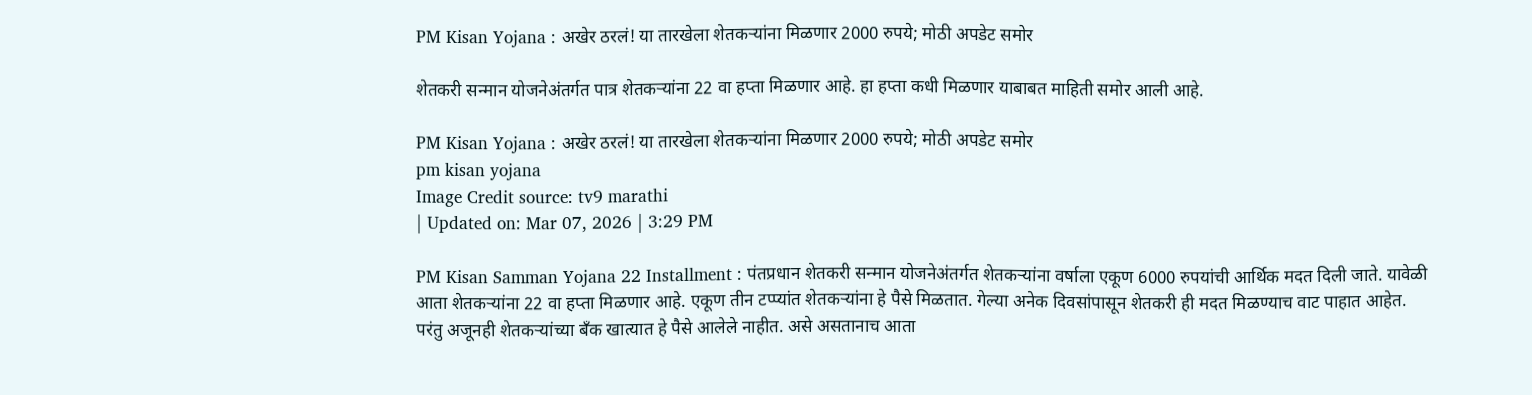PM Kisan Yojana : अखेर ठरलं! या तारखेला शेतकऱ्यांना मिळणार 2000 रुपये; मोठी अपडेट समोर

शेतकरी सन्मान योजनेअंतर्गत पात्र शेतकऱ्यांना 22 वा हप्ता मिळणार आहे. हा हप्ता कधी मिळणार याबाबत माहिती समोर आली आहे.

PM Kisan Yojana : अखेर ठरलं! या तारखेला शेतकऱ्यांना मिळणार 2000 रुपये; मोठी अपडेट समोर
pm kisan yojana
Image Credit source: tv9 marathi
| Updated on: Mar 07, 2026 | 3:29 PM

PM Kisan Samman Yojana 22 Installment : पंतप्रधान शेतकरी सन्मान योजनेअंतर्गत शेतकऱ्यांना वर्षाला एकूण 6000 रुपयांची आर्थिक मदत दिली जाते. यावेळी आता शेतकऱ्यांना 22 वा हप्ता मिळणार आहे. एकूण तीन टप्प्यांत शेतकऱ्यांना हे पैसे मिळतात. गेल्या अनेक दिवसांपासून शेतकरी ही मदत मिळण्याच वाट पाहात आहेत. परंतु अजूनही शेतकऱ्यांच्या बँक खात्यात हे पैसे आलेले नाहीत. असे असतानाच आता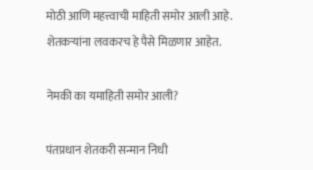मोठी आणि महत्त्वाची माहिती समोर आली आहे. शेतकऱ्यांना लवकरच हे पैसे मिळणार आहेत.

नेमकी का यमाहिती समोर आली?

पंतप्रधान शेतकरी सन्मान निधी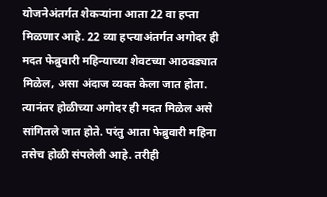योजनेअंतर्गत शेकऱ्यांना आता 22 वा हप्ता मिळणार आहे. 22 व्या हप्त्याअंतर्गत अगोदर ही मदत फेब्रुवारी महिन्याच्या शेवटच्या आठवड्यात मिळेल, असा अंदाज व्यक्त केला जात होता. त्यानंतर होळीच्या अगोदर ही मदत मिळेल असे सांगितले जात होते. परंतु आता फेब्रुवारी महिना तसेच होळी संपलेली आहे. तरीही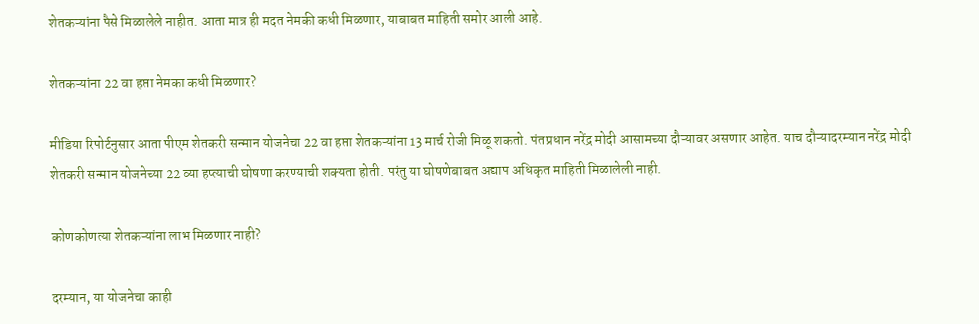शेतकऱ्यांना पैसे मिळालेले नाहीत. आता मात्र ही मदत नेमकी कधी मिळणार, याबाबत माहिती समोर आली आहे.

शेतकऱ्यांना 22 वा हप्ता नेमका कधी मिळणार?

मीडिया रिपोर्टनुसार आता पीएम शेतकरी सन्मान योजनेचा 22 वा हप्ता शेतकऱ्यांना 13 मार्च रोजी मिळू शकतो. पंतप्रधान नरेंद्र मोदी आसामच्या दौऱ्यावर असणार आहेत. याच दौऱ्यादरम्यान नरेंद्र मोदी शेतकरी सन्मान योजनेच्या 22 व्या हप्त्याची घोषणा करण्याची शक्यता होती. परंतु या घोषणेबाबत अद्याप अधिकृत माहिती मिळालेली नाही.

कोणकोणत्या शेतकऱ्यांना लाभ मिळणार नाही?

दरम्यान, या योजनेचा काही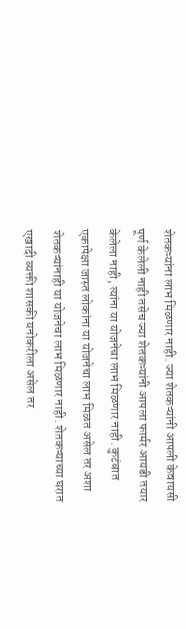शेतकऱ्यांना लाभ मिळणार नाही. ज्या शेतकऱ्यांनी आपली केवायसी पूर्ण केलेली नाही तसेच ज्या शेतकऱ्यांनी आपला फार्मर आयडी तयार केलेला नाही, त्यांना या योजनेचा लाभ मिळणार नाही. कुटंबात एकापेक्षा जास्त लोकांना या योजनेचा लाभ मिळत असेल तर अशा शेतकऱ्यांनाही या योजनेचा लाभ मिळणार नाही. शेतकऱ्याच्या घरात एखादी व्यक्ती शासकी यनोकरीला असेल तर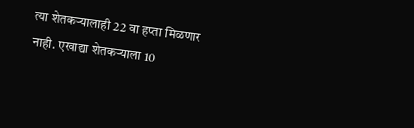त्या शेतकऱ्यालाही 22 वा हप्ता मिळणार नाही. एखाद्या शेतकऱ्याला 10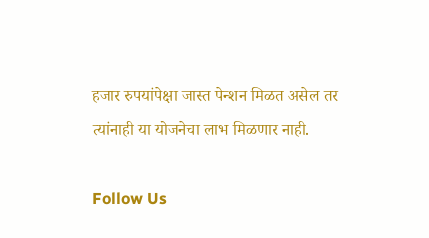हजार रुपयांपेक्षा जास्त पेन्शन मिळत असेल तर त्यांनाही या योजनेचा लाभ मिळणार नाही.

Follow Us